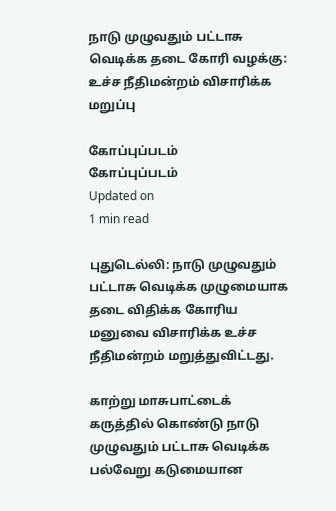நாடு முழுவதும் பட்டாசு வெடிக்க தடை கோரி வழக்கு: உச்ச நீதிமன்றம் விசாரிக்க மறுப்பு

கோப்புப்படம்
கோப்புப்படம்
Updated on
1 min read

புதுடெல்லி: நாடு முழுவதும் பட்டாசு வெடிக்க முழுமையாக தடை விதிக்க கோரிய மனுவை விசாரிக்க உச்ச நீதிமன்றம் மறுத்துவிட்டது.

காற்று மாசுபாட்டைக் கருத்தில் கொண்டு நாடு முழுவதும் பட்டாசு வெடிக்க பல்வேறு கடுமையான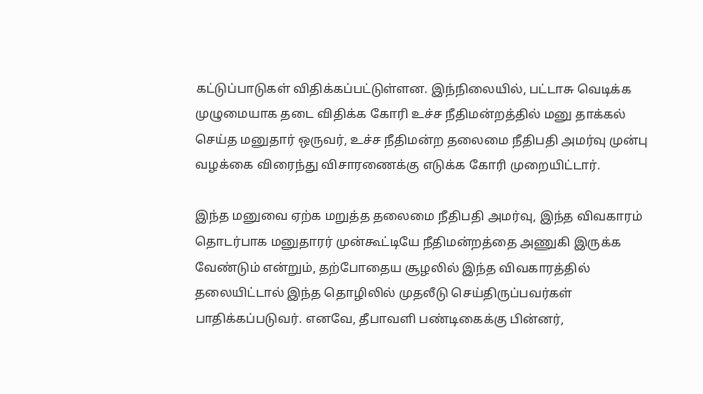கட்டுப்பாடுகள் விதிக்கப்பட்டுள்ளன. இந்நிலையில், பட்டாசு வெடிக்க முழுமையாக தடை விதிக்க கோரி உச்ச நீதிமன்றத்தில் மனு தாக்கல் செய்த மனுதார் ஒருவர், உச்ச நீதிமன்ற தலைமை நீதிபதி அமர்வு முன்பு வழக்கை விரைந்து விசாரணைக்கு எடுக்க கோரி முறையிட்டார்.

இந்த மனுவை ஏற்க மறுத்த தலைமை நீதிபதி அமர்வு, இந்த விவகாரம் தொடர்பாக மனுதாரர் முன்கூட்டியே நீதிமன்றத்தை அணுகி இருக்க வேண்டும் என்றும், தற்போதைய சூழலில் இந்த விவகாரத்தில் தலையிட்டால் இந்த தொழிலில் முதலீடு செய்திருப்பவர்கள் பாதிக்கப்படுவர். எனவே, தீபாவளி பண்டிகைக்கு பின்னர்,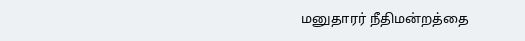மனுதாரர் நீதிமன்றத்தை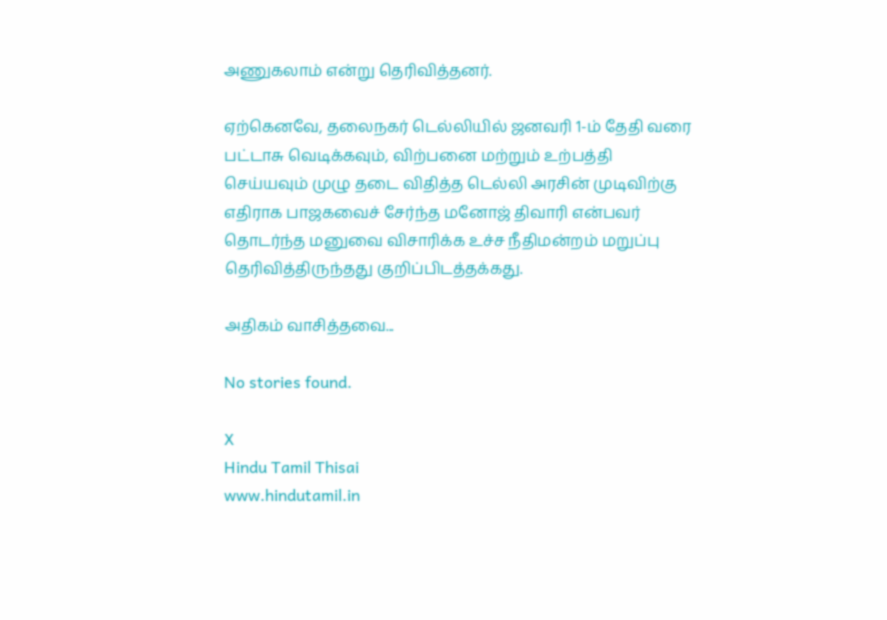அணுகலாம் என்று தெரிவித்தனர்.

ஏற்கெனவே, தலைநகர் டெல்லியில் ஜனவரி 1-ம் தேதி வரை பட்டாசு வெடிக்கவும், விற்பனை மற்றும் உற்பத்தி செய்யவும் முழு தடை விதித்த டெல்லி அரசின் முடிவிற்கு எதிராக பாஜகவைச் சேர்ந்த மனோஜ் திவாரி என்பவர் தொடர்ந்த மனுவை விசாரிக்க உச்ச நீதிமன்றம் மறுப்பு தெரிவித்திருந்தது குறிப்பிடத்தக்கது.

அதிகம் வாசித்தவை...

No stories found.

X
Hindu Tamil Thisai
www.hindutamil.in